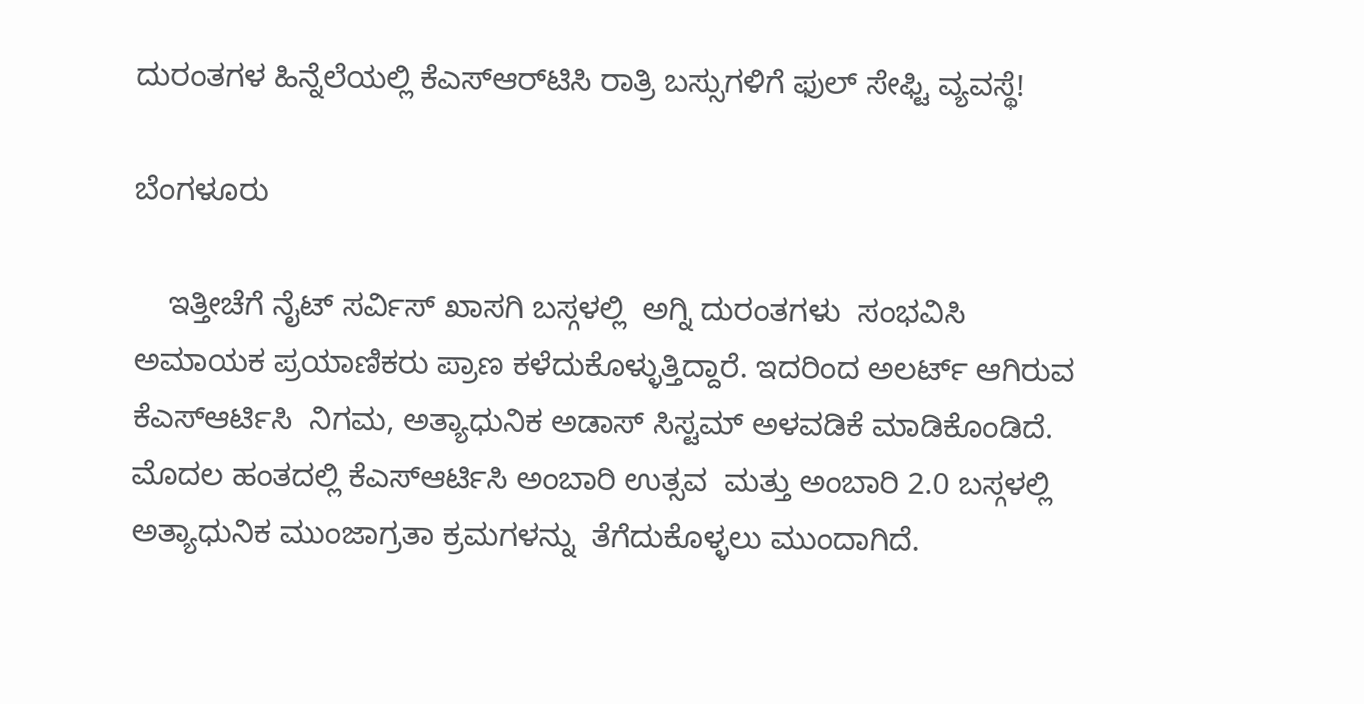ದುರಂತಗಳ ಹಿನ್ನೆಲೆಯಲ್ಲಿ ಕೆಎಸ್‌ಆರ್‌ಟಿಸಿ ರಾತ್ರಿ ಬಸ್ಸುಗಳಿಗೆ ಫುಲ್‌ ಸೇಫ್ಟಿ ವ್ಯವಸ್ಥೆ!

ಬೆಂಗಳೂರು

    ಇತ್ತೀಚೆಗೆ ನೈಟ್ ಸರ್ವಿಸ್ ಖಾಸಗಿ ಬಸ್ಗಳಲ್ಲಿ  ಅಗ್ನಿ ದುರಂತಗಳು  ಸಂಭವಿಸಿ ಅಮಾಯಕ ಪ್ರಯಾಣಿಕರು ಪ್ರಾಣ ಕಳೆದುಕೊಳ್ಳುತ್ತಿದ್ದಾರೆ. ಇದರಿಂದ ಅಲರ್ಟ್ ಆಗಿರುವ ಕೆಎಸ್ಆರ್ಟಿಸಿ  ನಿಗಮ, ಅತ್ಯಾಧುನಿಕ ಅಡಾಸ್ ಸಿಸ್ಟಮ್ ಅಳವಡಿಕೆ ಮಾಡಿಕೊಂಡಿದೆ. ಮೊದಲ ಹಂತದಲ್ಲಿ ಕೆಎಸ್ಆರ್ಟಿಸಿ ಅಂಬಾರಿ ಉತ್ಸವ  ಮತ್ತು ಅಂಬಾರಿ 2.0 ಬಸ್ಗಳಲ್ಲಿ ಅತ್ಯಾಧುನಿಕ ಮುಂಜಾಗ್ರತಾ ಕ್ರಮಗಳನ್ನು  ತೆಗೆದುಕೊಳ್ಳಲು ಮುಂದಾಗಿದೆ.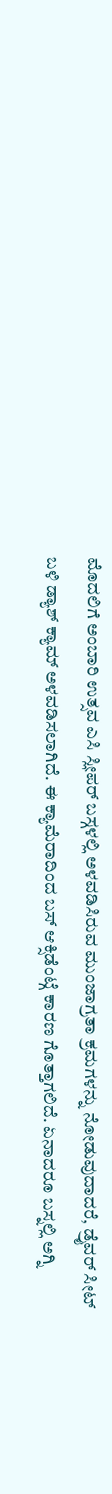ಮೊದಲಿಗೆ ಅಂಬಾರಿ ಉತ್ಸವ ಎಸಿ ಸ್ಲೀಪರ್ ಬಸ್ಗಳಲ್ಲಿ ಅಳವಡಿಸಿರುವ ಮುಂಜಾಗ್ರತಾ ಕ್ರಮಗಳನ್ನು ನೋಡುವುದಾದರೆ, ಡ್ರೈವರ್ ಸೀಟ್ ಬಳಿ ಡ್ಯಾಶ್ ಕ್ಯಾಮ್ ಅಳವಡಿಸಲಾಗಿದೆ. ಈ ಕ್ಯಾಮೆರಾದಿಂದ ಬಸ್ ಆಕ್ಸಿಡೆಂಟ್ಗೆ ಕಾರಣ ಗೊತ್ತಾಗಲಿದೆ. ಏನಾದರೂ ಬಸ್ನಲ್ಲಿ ಅಗ್ನಿ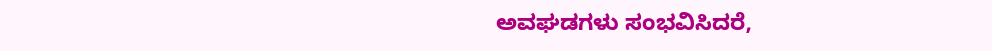ಅವಘಡಗಳು ಸಂಭವಿಸಿದರೆ,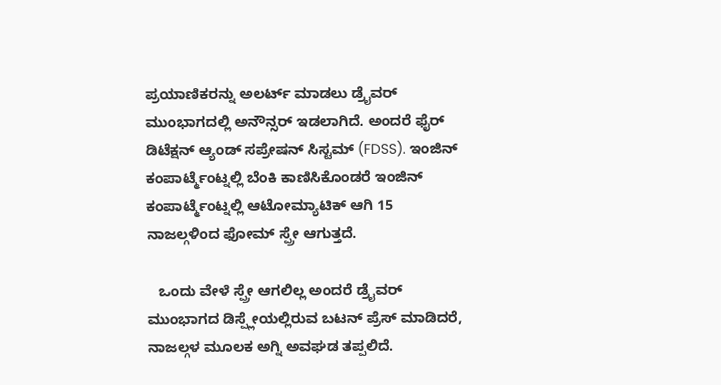ಪ್ರಯಾಣಿಕರನ್ನು ಅಲರ್ಟ್ ಮಾಡಲು ಡ್ರೈವರ್ ಮುಂಭಾಗದಲ್ಲಿ ಅನೌನ್ಸರ್ ಇಡಲಾಗಿದೆ. ಅಂದರೆ ಫೈರ್ ಡಿಟೆಕ್ಷನ್ ಆ್ಯಂಡ್ ಸಪ್ರೇಷನ್ ಸಿಸ್ಟಮ್ (FDSS). ಇಂಜಿನ್ ಕಂಪಾರ್ಟ್ಮೆಂಟ್ನಲ್ಲಿ ಬೆಂಕಿ ಕಾಣಿಸಿಕೊಂಡರೆ ಇಂಜಿನ್ ಕಂಪಾರ್ಟ್ಮೆಂಟ್ನಲ್ಲಿ ಆಟೋಮ್ಯಾಟಿಕ್ ಆಗಿ 15 ನಾಜಲ್ಗಳಿಂದ ಫೋಮ್ ಸ್ಪ್ರೇ ಆಗುತ್ತದೆ.

   ಒಂದು ವೇಳೆ ಸ್ಪ್ರೇ ಆಗಲಿಲ್ಲ ಅಂದರೆ ಡ್ರೈವರ್ ಮುಂಭಾಗದ ಡಿಸ್ಪ್ಲೇಯಲ್ಲಿರುವ ಬಟನ್ ಪ್ರೆಸ್ ಮಾಡಿದರೆ, ನಾಜಲ್ಗಳ ಮೂಲಕ ಅಗ್ನಿ ಅವಘಡ ತಪ್ಪಲಿದೆ.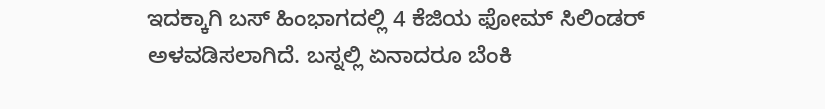ಇದಕ್ಕಾಗಿ ಬಸ್ ಹಿಂಭಾಗದಲ್ಲಿ 4 ಕೆಜಿಯ ಫೋಮ್ ಸಿಲಿಂಡರ್ ಅಳವಡಿಸಲಾಗಿದೆ. ಬಸ್ನಲ್ಲಿ ಏನಾದರೂ ಬೆಂಕಿ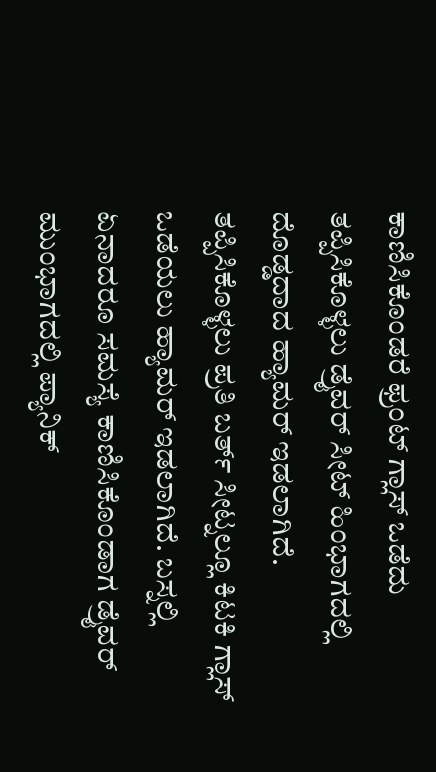ಕಾಣಿಸಿಕೊಂಡರೆ ಫ್ರಂಟ್ ಗ್ಲಾಸ್ ಒಡೆದು ತಪ್ಪಿಸಿಕೊಳ್ಳಲು ಡ್ರೈವರ್ ಸೀಟ್ ಹಿಂಭಾಗದಲ್ಲಿ ದೊಡ್ಡದಾದ ಹ್ಯಾಮರ್ ಇಡಲಾಗಿದೆ. ತಪ್ಪಿಸಿಕೊಳ್ಳಲು ಪ್ರತಿ ಬರ್ತ್ ಸೀಟ್ನಲ್ಲೂ ಕಿಟಕಿ ಗ್ಲಾಸ್ ಒಡೆಯಲು ಹ್ಯಾಮರ್ ಇಡಲಾಗಿದೆ. ಬಸ್ನಲ್ಲಿ ಏನಾದರೂ ಸಮಸ್ಯೆ ಕಾಣಿಸಿಕೊಂಡಾಗ ಡ್ರೈವರ್ ಮುಂಭಾಗದಲ್ಲಿ ಪ್ಯಾನಿಕ್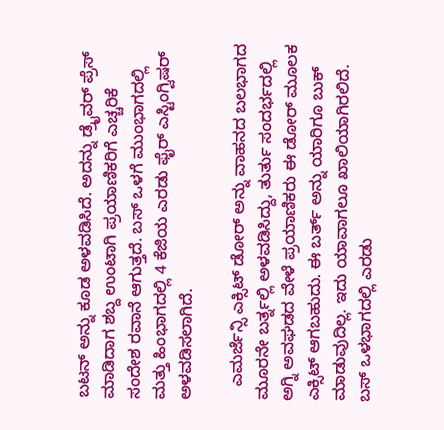ಬಟನ್ ಅನ್ನು ಕೂಡ ಅಳವಡಿಸಿದೆ. ಅದನ್ನು ಡ್ರೈವರ್ ಪ್ರೆಸ್ ಮಾಡಿದಾಗ ಶಬ್ದ ಉಂಟಾಗಿ ಪ್ರಯಾಣಿಕರಿಗೆ ಎಚ್ಚರಿಕೆ ಸಂದೇಶ ರವಾನೆ ಆಗುತ್ತದೆ. ಬಸ್ ಒಳಗೆ ಮುಂಭಾಗದಲ್ಲಿ ಮತ್ತು ಹಿಂಭಾಗದಲ್ಲಿ 4 ಕೆಜಿಯ ಎರಡು ಫೈರ್ ಎಸ್ಟಿಂಗ್ವಿಷರ್ ಅಳವಡಿಸಲಾಗಿದೆ.

   ಎಮರ್ಜೆನ್ಸಿ ಎಕ್ಸಿಟ್ ಡೋರ್ ಅನ್ನು ವಾಹನದ ಬಲಭಾಗದ ಮೂರನೇ ಬರ್ತ್ನಲ್ಲಿ ಅಳವಡಿಸಿದ್ದು, ತುರ್ತು ಸಂದರ್ಭದಲ್ಲಿ ಅಗ್ನಿ ಅವಘಡದ ವೇಳೆ ಪ್ರಯಾಣಿಕರು ಈ ಡೋರ್ ಮೂಲಕ ಎಕ್ಸಿಟ್ ಆಗಬಹುದು. ಈ ಬರ್ತ್ ಅನ್ನು ಯಾರಿಗೂ ಬುಕ್ ಮಾಡುವುದಿಲ್ಲ. ಇದು ಯಾವಾಗಲೂ ಖಾಲಿಯಾಗಿರಲಿದೆ. ಬಸ್ ಒಳಭಾಗದಲ್ಲಿ ಎರಡು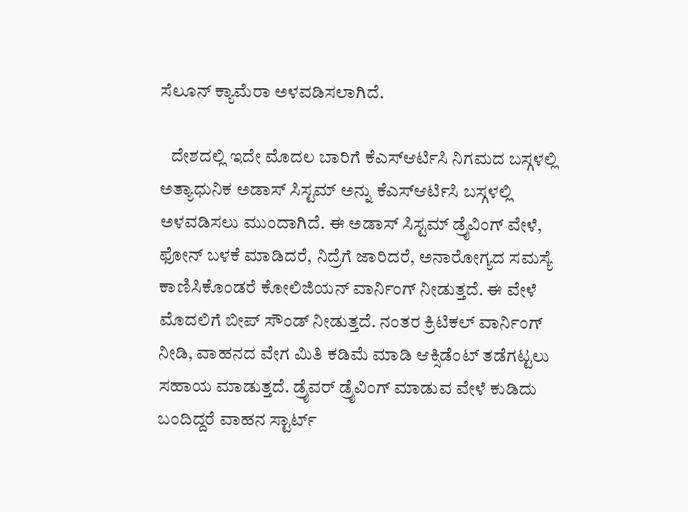ಸೆಲೂನ್ ಕ್ಯಾಮೆರಾ ಅಳವಡಿಸಲಾಗಿದೆ.

   ದೇಶದಲ್ಲಿ ಇದೇ ಮೊದಲ ಬಾರಿಗೆ ಕೆಎಸ್ಆರ್ಟಿಸಿ ನಿಗಮದ ಬಸ್ಗಳಲ್ಲಿ ಅತ್ಯಾಧುನಿಕ ಅಡಾಸ್ ಸಿಸ್ಟಮ್ ಅನ್ನು ಕೆಎಸ್ಆರ್ಟಿಸಿ ಬಸ್ಗಳಲ್ಲಿ ಅಳವಡಿಸಲು ಮುಂದಾಗಿದೆ. ಈ ಅಡಾಸ್ ಸಿಸ್ಟಮ್ ಡ್ರೈವಿಂಗ್ ವೇಳೆ, ಫೋನ್ ಬಳಕೆ ಮಾಡಿದರೆ, ನಿದ್ರೆಗೆ ಜಾರಿದರೆ, ಅನಾರೋಗ್ಯದ ಸಮಸ್ಯೆ ಕಾಣಿಸಿಕೊಂಡರೆ ಕೋಲಿಜಿಯನ್ ವಾರ್ನಿಂಗ್ ನೀಡುತ್ತದೆ. ಈ ವೇಳೆ ಮೊದಲಿಗೆ ಬೀಪ್ ಸೌಂಡ್ ನೀಡುತ್ತದೆ. ನಂತರ ಕ್ರಿಟಿಕಲ್ ವಾರ್ನಿಂಗ್ ನೀಡಿ, ವಾಹನದ ವೇಗ ಮಿತಿ ಕಡಿಮೆ ಮಾಡಿ ಆಕ್ಸಿಡೆಂಟ್ ತಡೆಗಟ್ಟಲು ಸಹಾಯ ಮಾಡುತ್ತದೆ. ಡ್ರೈವರ್ ಡ್ರೈವಿಂಗ್ ಮಾಡುವ ವೇಳೆ ಕುಡಿದು ಬಂದಿದ್ದರೆ ವಾಹನ ಸ್ಟಾರ್ಟ್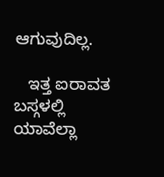ಆಗುವುದಿಲ್ಲ.

   ಇತ್ತ ಐರಾವತ ಬಸ್ಗಳಲ್ಲಿ ಯಾವೆಲ್ಲಾ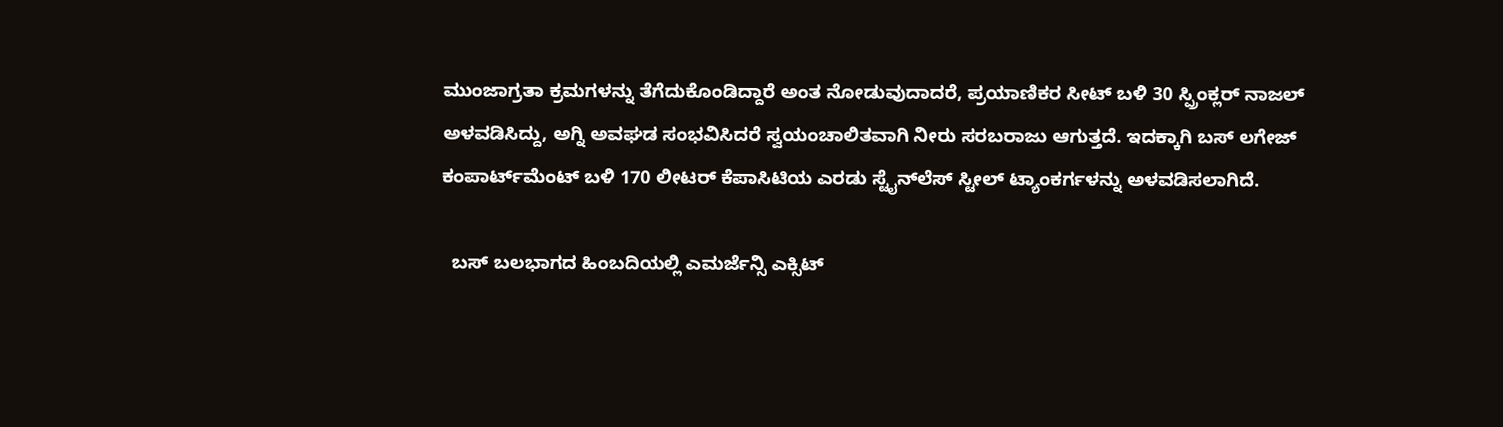ಮುಂಜಾಗ್ರತಾ ಕ್ರಮಗಳನ್ನು ತೆಗೆದುಕೊಂಡಿದ್ದಾರೆ ಅಂತ ನೋಡುವುದಾದರೆ, ಪ್ರಯಾಣಿಕರ ಸೀಟ್ ಬಳಿ 30 ಸ್ಪ್ರಿಂಕ್ಲರ್ ನಾಜಲ್ ಅಳವಡಿಸಿದ್ದು, ಅಗ್ನಿ ಅವಘಡ ಸಂಭವಿಸಿದರೆ ಸ್ವಯಂಚಾಲಿತವಾಗಿ ನೀರು ಸರಬರಾಜು ಆಗುತ್ತದೆ. ಇದಕ್ಕಾಗಿ ಬಸ್ ಲಗೇಜ್ ಕಂಪಾರ್ಟ್‌ಮೆಂಟ್ ಬಳಿ 170 ಲೀಟರ್ ಕೆಪಾಸಿಟಿಯ ಎರಡು ಸ್ಟೈನ್‌ಲೆಸ್ ಸ್ಟೀಲ್ ಟ್ಯಾಂಕರ್ಗಳನ್ನು ಅಳವಡಿಸಲಾಗಿದೆ.

  ಬಸ್ ಬಲಭಾಗದ ಹಿಂಬದಿಯಲ್ಲಿ ಎಮರ್ಜೆನ್ಸಿ ಎಕ್ಸಿಟ್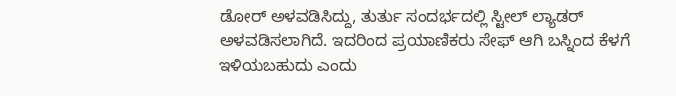ಡೋರ್ ಅಳವಡಿಸಿದ್ದು, ತುರ್ತು ಸಂದರ್ಭದಲ್ಲಿ ಸ್ಟೀಲ್ ಲ್ಯಾಡರ್ ಅಳವಡಿಸಲಾಗಿದೆ. ಇದರಿಂದ ಪ್ರಯಾಣಿಕರು ಸೇಫ್ ಆಗಿ ಬಸ್ನಿಂದ ಕೆಳಗೆ ಇಳಿಯಬಹುದು ಎಂದು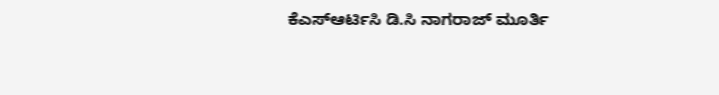ಕೆಎಸ್ಆರ್ಟಿಸಿ ಡಿ.ಸಿ ನಾಗರಾಜ್ ಮೂರ್ತಿ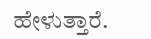ಹೇಳುತ್ತಾರೆ.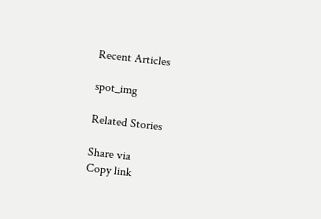Recent Articles

spot_img

Related Stories

Share via
Copy link